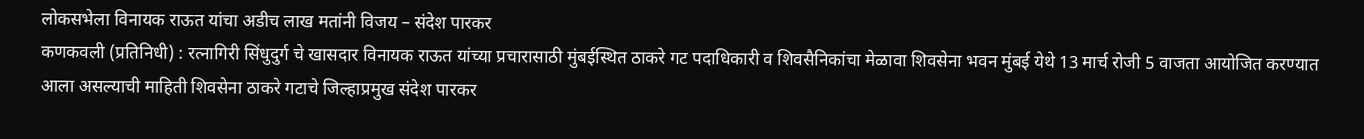लोकसभेला विनायक राऊत यांचा अडीच लाख मतांनी विजय – संदेश पारकर
कणकवली (प्रतिनिधी) : रत्नागिरी सिंधुदुर्ग चे खासदार विनायक राऊत यांच्या प्रचारासाठी मुंबईस्थित ठाकरे गट पदाधिकारी व शिवसैनिकांचा मेळावा शिवसेना भवन मुंबई येथे 13 मार्च रोजी 5 वाजता आयोजित करण्यात आला असल्याची माहिती शिवसेना ठाकरे गटाचे जिल्हाप्रमुख संदेश पारकर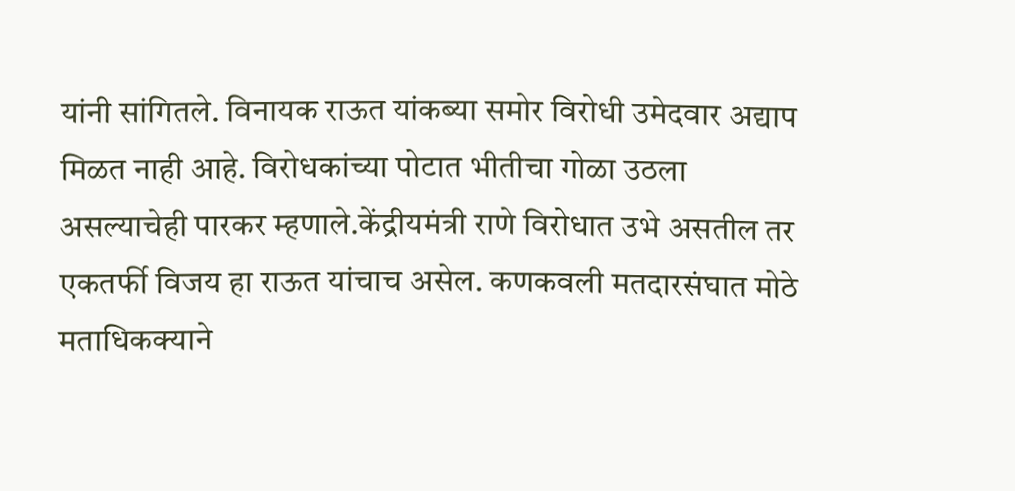यांनी सांगितले. विनायक राऊत यांकब्या समोर विरोधी उमेदवार अद्याप मिळत नाही आहे. विरोधकांच्या पोटात भीतीचा गोळा उठला असल्याचेही पारकर म्हणाले.केंद्रीयमंत्री राणे विरोधात उभे असतील तर एकतर्फी विजय हा राऊत यांचाच असेल. कणकवली मतदारसंघात मोठे मताधिकक्याने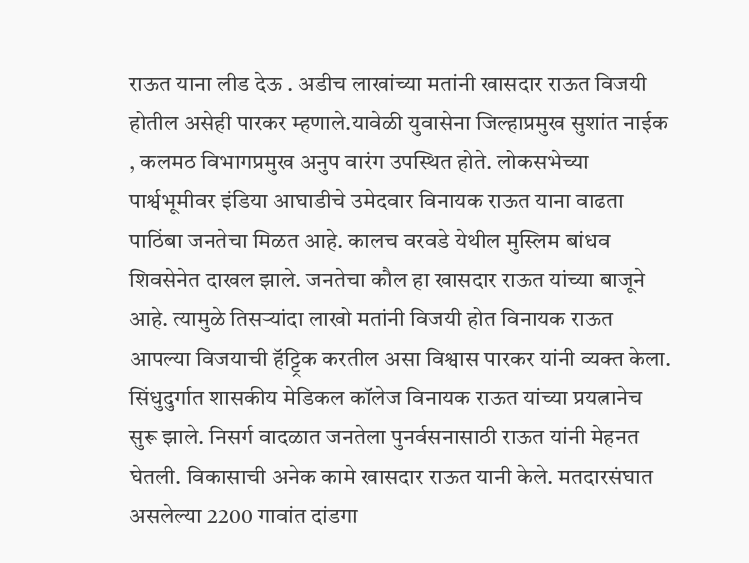राऊत याना लीड देऊ . अडीच लाखांच्या मतांनी खासदार राऊत विजयी होतील असेही पारकर म्हणाले.यावेळी युवासेना जिल्हाप्रमुख सुशांत नाईक , कलमठ विभागप्रमुख अनुप वारंग उपस्थित होते. लोकसभेच्या पार्श्वभूमीवर इंडिया आघाडीचे उमेदवार विनायक राऊत याना वाढता पाठिंबा जनतेचा मिळत आहे. कालच वरवडे येथील मुस्लिम बांधव शिवसेनेत दाखल झाले. जनतेचा कौल हा खासदार राऊत यांच्या बाजूने आहे. त्यामुळे तिसऱ्यांदा लाखो मतांनी विजयी होत विनायक राऊत आपल्या विजयाची हॅट्ट्रिक करतील असा विश्वास पारकर यांनी व्यक्त केला. सिंधुदुर्गात शासकीय मेडिकल कॉलेज विनायक राऊत यांच्या प्रयत्नानेच सुरू झाले. निसर्ग वादळात जनतेला पुनर्वसनासाठी राऊत यांनी मेहनत घेतली. विकासाची अनेक कामे खासदार राऊत यानी केले. मतदारसंघात असलेल्या 2200 गावांत दांडगा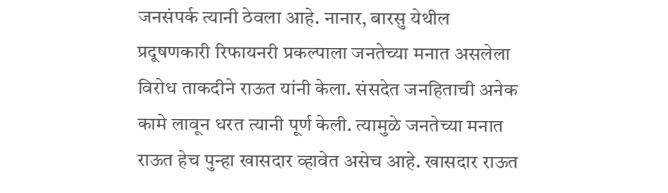जनसंपर्क त्यानी ठेवला आहे. नानार, बारसु येथील प्रदूषणकारी रिफायनरी प्रकल्पाला जनतेच्या मनात असलेला विरोध ताकदीने राऊत यांनी केला. संसदेत जनहिताची अनेक कामे लावून धरत त्यानी पूर्ण केली. त्यामुळे जनतेच्या मनात राऊत हेच पुन्हा खासदार व्हावेत असेच आहे. खासदार राऊत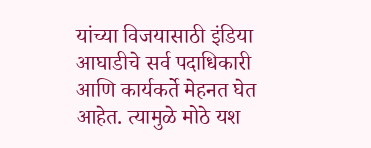यांच्या विजयासाठी इंडिया आघाडीचे सर्व पदाधिकारी आणि कार्यकर्ते मेहनत घेत आहेत. त्यामुळे मोठे यश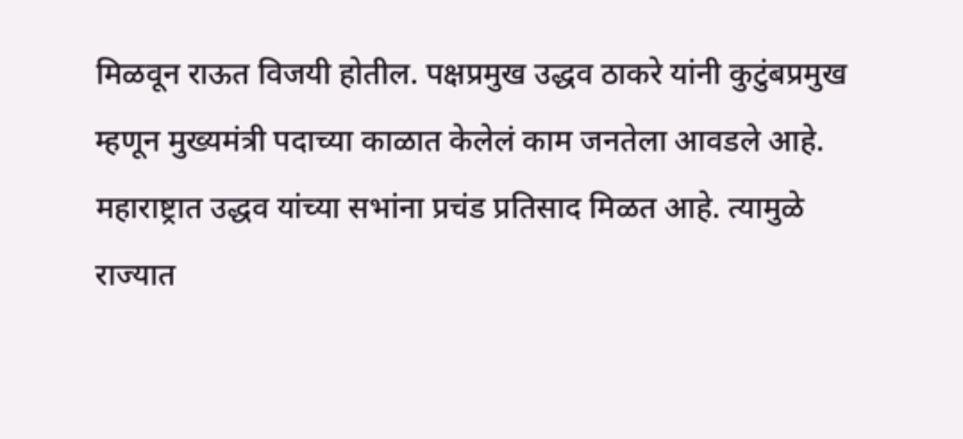मिळवून राऊत विजयी होतील. पक्षप्रमुख उद्धव ठाकरे यांनी कुटुंबप्रमुख म्हणून मुख्यमंत्री पदाच्या काळात केलेलं काम जनतेला आवडले आहे. महाराष्ट्रात उद्धव यांच्या सभांना प्रचंड प्रतिसाद मिळत आहे. त्यामुळे राज्यात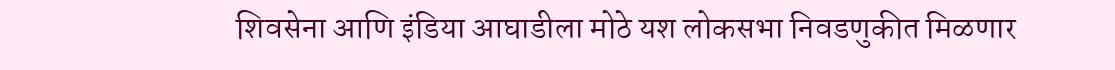शिवसेना आणि इंडिया आघाडीला मोठे यश लोकसभा निवडणुकीत मिळणार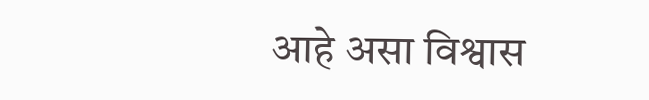आहे असा विश्वास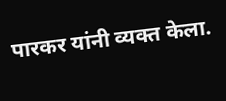पारकर यांनी व्यक्त केला.